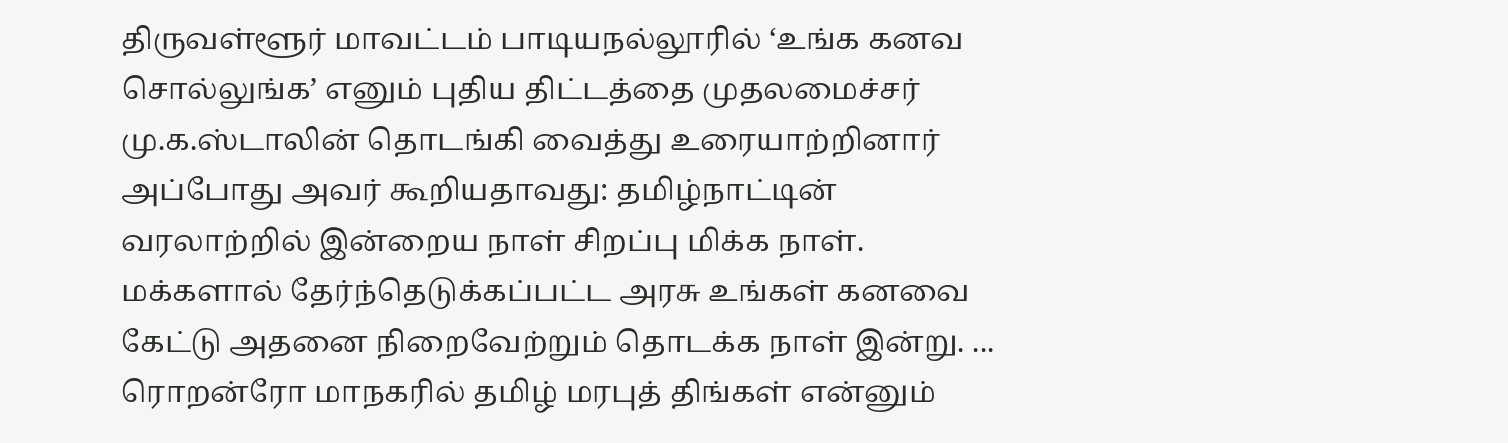திருவள்ளூர் மாவட்டம் பாடியநல்லூரில் ‘உங்க கனவ சொல்லுங்க’ எனும் புதிய திட்டத்தை முதலமைச்சர் மு.க.ஸ்டாலின் தொடங்கி வைத்து உரையாற்றினார் அப்போது அவர் கூறியதாவது: தமிழ்நாட்டின் வரலாற்றில் இன்றைய நாள் சிறப்பு மிக்க நாள். மக்களால் தேர்ந்தெடுக்கப்பட்ட அரசு உங்கள் கனவை கேட்டு அதனை நிறைவேற்றும் தொடக்க நாள் இன்று. ...
ரொறன்ரோ மாநகரில் தமிழ் மரபுத் திங்கள் என்னும்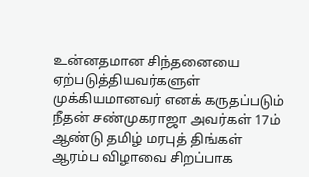உன்னதமான சிந்தனையை ஏற்படுத்தியவர்களுள் முக்கியமானவர் எனக் கருதப்படும் நீதன் சண்முகராஜா அவர்கள் 17ம் ஆண்டு தமிழ் மரபுத் திங்கள் ஆரம்ப விழாவை சிறப்பாக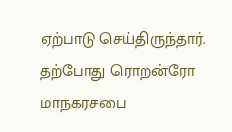ஏற்பாடு செய்திருந்தார். தற்போது ரொறன்ரோ மாநகரசபை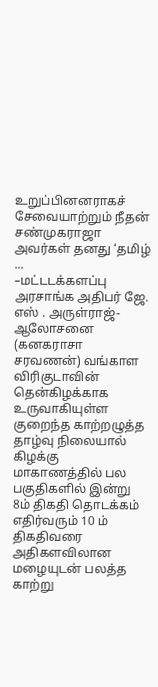உறுப்பினனராகச் சேவையாற்றும் நீதன் சண்முகராஜா அவர்கள் தனது ‘தமிழ் ...
–மட்டடக்களப்பு அரசாங்க அதிபர் ஜே. எஸ் . அருள்ராஜ்- ஆலோசனை (கனகராசா சரவணன்) வங்காள விரிகுடாவின் தென்கிழக்காக உருவாகியுள்ள குறைந்த காற்றழுத்த தாழ்வு நிலையால் கிழக்கு மாகாணத்தில் பல பகுதிகளில் இன்று 8ம் திகதி தொடக்கம் எதிர்வரும் 10 ம் திகதிவரை அதிகளவிலான மழையுடன் பலத்த காற்று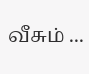வீசும் ...